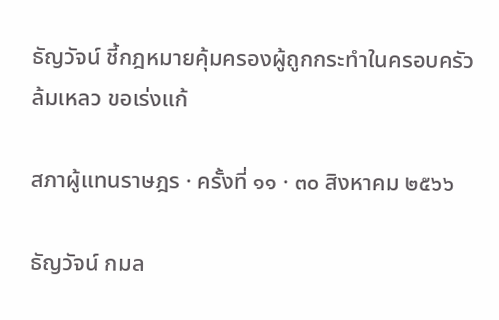ธัญวัจน์ ชี้กฎหมายคุ้มครองผู้ถูกกระทำในครอบครัวล้มเหลว ขอเร่งแก้

สภาผู้แทนราษฎร · ครั้งที่ ๑๑ · ๓๐ สิงหาคม ๒๕๖๖

ธัญวัจน์ กมล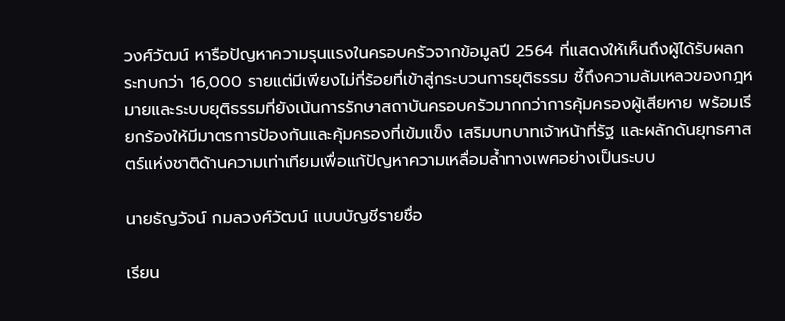วงศ์วัฒน์ หารือปัญหาความรุนแรงในครอบครัวจากข้อมูลปี 2564 ที่แสดงให้เห็นถึงผู้ได้รับผลกระทบกว่า 16,000 รายแต่มีเพียงไม่กี่ร้อยที่เข้าสู่กระบวนการยุติธรรม ชี้ถึงความล้มเหลวของกฎหมายและระบบยุติธรรมที่ยังเน้นการรักษาสถาบันครอบครัวมากกว่าการคุ้มครองผู้เสียหาย พร้อมเรียกร้องให้มีมาตรการป้องกันและคุ้มครองที่เข้มแข็ง เสริมบทบาทเจ้าหน้าที่รัฐ และผลักดันยุทธศาสตร์แห่งชาติด้านความเท่าเทียมเพื่อแก้ปัญหาความเหลื่อมล้ำทางเพศอย่างเป็นระบบ

นายธัญวัจน์ กมลวงศ์วัฒน์ แบบบัญชีรายชื่อ

เรียน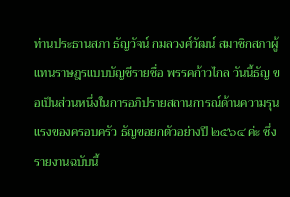ท่านประธานสภา ธัญวัจน์ กมลวงศ์วัฒน์ สมาชิกสภาผู้แทนราษฎรแบบบัญชีรายชื่อ พรรคก้าวไกล วันนี้ธัญ ขอเป็นส่วนหนึ่งในการอภิปรายสถานการณ์ด้านความรุนแรงของครอบครัว ธัญขอยกตัวอย่างปี ๒๕๖๔ ค่ะ ซึ่งรายงานฉบับนี้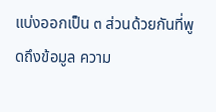แบ่งออกเป็น ๓ ส่วนด้วยกันที่พูดถึงข้อมูล ความ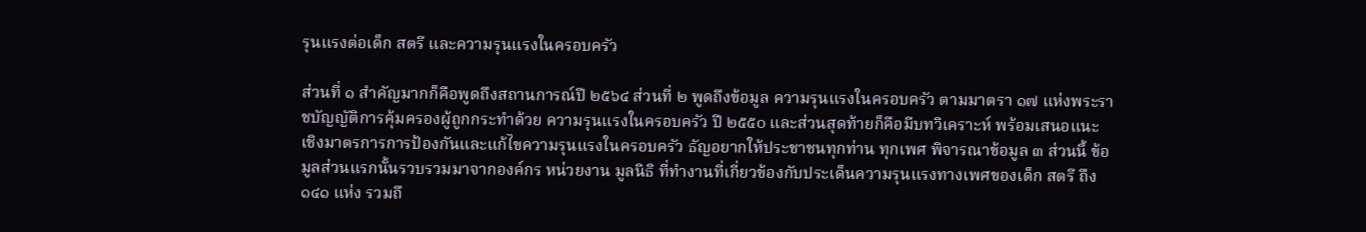รุนแรงต่อเด็ก สตรี และความรุนแรงในครอบครัว

ส่วนที่ ๑ สำคัญมากก็คือพูดถึงสถานการณ์ปี ๒๕๖๔ ส่วนที่ ๒ พูดถึงข้อมูล ความรุนแรงในครอบครัว ตามมาตรา ๑๗ แห่งพระราชบัญญัติการคุ้มครองผู้ถูกกระทำด้วย ความรุนแรงในครอบครัว ปี ๒๕๕๐ และส่วนสุดท้ายก็คือมีบทวิเคราะห์ พร้อมเสนอแนะ เชิงมาตรการการป้องกันและแก้ไขความรุนแรงในครอบครัว ธัญอยากให้ประชาชนทุกท่าน ทุกเพศ พิจารณาข้อมูล ๓ ส่วนนี้ ข้อมูลส่วนแรกนั้นรวบรวมมาจากองค์กร หน่วยงาน มูลนิธิ ที่ทำงานที่เกี่ยวข้องกับประเด็นความรุนแรงทางเพศของเด็ก สตรี ถึง ๑๔๑ แห่ง รวมถึ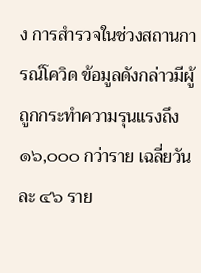ง การสำรวจในช่วงสถานการณ์โควิด ข้อมูลดังกล่าวมีผู้ถูกกระทำความรุนแรงถึง ๑๖,๐๐๐ กว่าราย เฉลี่ยวันละ ๔๖ ราย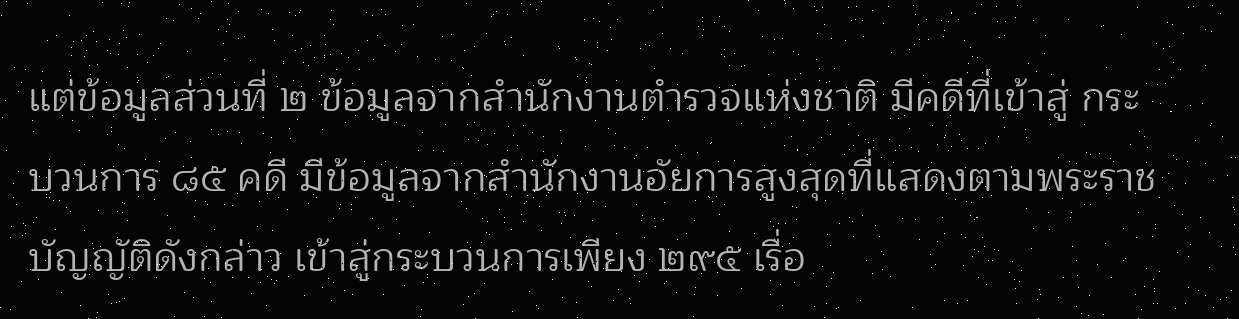แต่ข้อมูลส่วนที่ ๒ ข้อมูลจากสำนักงานตำรวจแห่งชาติ มีคดีที่เข้าสู่ กระบวนการ ๘๕ คดี มีข้อมูลจากสำนักงานอัยการสูงสุดที่แสดงตามพระราชบัญญัติดังกล่าว เข้าสู่กระบวนการเพียง ๒๙๕ เรื่อ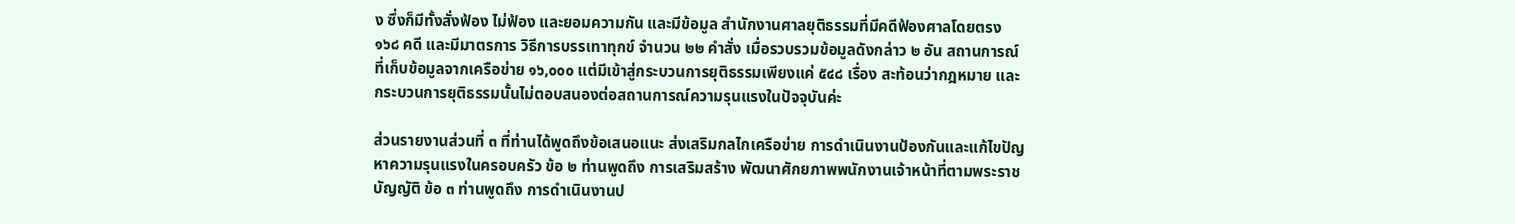ง ซึ่งก็มีทั้งสั่งฟ้อง ไม่ฟ้อง และยอมความกัน และมีข้อมูล สำนักงานศาลยุติธรรมที่มีคดีฟ้องศาลโดยตรง ๑๖๘ คดี และมีมาตรการ วิธีการบรรเทาทุกข์ จำนวน ๒๒ คำสั่ง เมื่อรวบรวมข้อมูลดังกล่าว ๒ อัน สถานการณ์ที่เก็บข้อมูลจากเครือข่าย ๑๖,๐๐๐ แต่มีเข้าสู่กระบวนการยุติธรรมเพียงแค่ ๕๔๘ เรื่อง สะท้อนว่ากฎหมาย และกระบวนการยุติธรรมนั้นไม่ตอบสนองต่อสถานการณ์ความรุนแรงในปัจจุบันค่ะ

ส่วนรายงานส่วนที่ ๓ ที่ท่านได้พูดถึงข้อเสนอแนะ ส่งเสริมกลไกเครือข่าย การดำเนินงานป้องกันและแก้ไขปัญหาความรุนแรงในครอบครัว ข้อ ๒ ท่านพูดถึง การเสริมสร้าง พัฒนาศักยภาพพนักงานเจ้าหน้าที่ตามพระราชบัญญัติ ข้อ ๓ ท่านพูดถึง การดำเนินงานป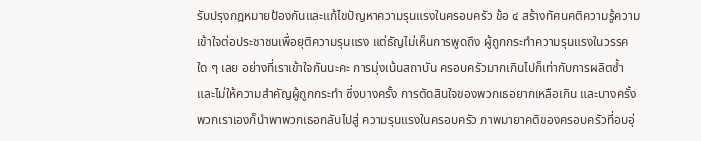รับปรุงกฎหมายป้องกันและแก้ไขปัญหาความรุนแรงในครอบครัว ข้อ ๔ สร้างทัศนคติความรู้ความเข้าใจต่อประชาชนเพื่อยุติความรุนแรง แต่ธัญไม่เห็นการพูดถึง ผู้ถูกกระทำความรุนแรงในวรรคใด ๆ เลย อย่างที่เราเข้าใจกันนะคะ การมุ่งเน้นสถาบัน ครอบครัวมากเกินไปก็เท่ากับการผลิตซ้ำและไม่ให้ความสำคัญผู้ถูกกระทำ ซึ่งบางครั้ง การตัดสินใจของพวกเธอยากเหลือเกิน และบางครั้งพวกเราเองก็นำพาพวกเธอกลับไปสู่ ความรุนแรงในครอบครัว ภาพมายาคติของครอบครัวที่อบอุ่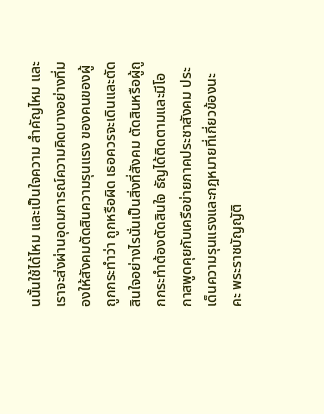นนั้นใช้ได้ไหม และเป็นใจความ สำคัญไหม และเราจะส่งผ่านอุดมการณ์ความคิดบางอย่างที่มองให้สังคมตัดสินความรุนแรง ของคนของผู้ถูกกระทำว่า ถูกหรือผิด เธอควรจะเดินและตัดสินใจอย่างไรนั่นเป็นสิ่งที่สังคม ตัดสินหรือผู้ถูกกระทำต้องตัดสินใจ ธัญได้ติดตามและมีโอกาสพูดคุยกับเครือข่ายภาคประชาสังคม ประเด็นความรุนแรงและกฎหมายที่เกี่ยวข้องนะคะ พระราชบัญญัติ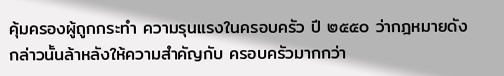คุ้มครองผู้ถูกกระทำ ความรุนแรงในครอบครัว ปี ๒๕๕๐ ว่ากฎหมายดังกล่าวนั้นล้าหลังให้ความสำคัญกับ ครอบครัวมากกว่า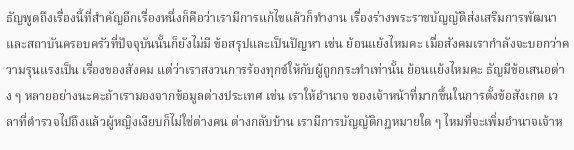ธัญพูดถึงเรื่องนี้ที่สำคัญอีกเรื่องหนึ่งก็คือว่าเรามีการแก้ไขแล้วก็ทำงาน เรื่องร่างพระราชบัญญัติส่งเสริมการพัฒนาและสถาบันครอบครัวที่ปัจจุบันนั้นก็ยังไม่มี ข้อสรุปและเป็นปัญหา เช่น ย้อนแย้งไหมคะ เมื่อสังคมเรากำลังจะบอกว่าความรุนแรงเป็น เรื่องของสังคม แต่ว่าเราสงวนการร้องทุกข์ให้กับผู้ถูกกระทำเท่านั้น ย้อนแย้งไหมคะ ธัญมีข้อเสนอต่าง ๆ หลายอย่างนะคะถ้าเรามองจากข้อมูลต่างประเทศ เช่น เราให้อำนาจ ของเจ้าหน้าที่มากขึ้นในการตั้งข้อสังเกต เวลาที่ตำรวจไปถึงแล้วผู้หญิงเงียบก็ไม่ใช่ต่างคน ต่างกลับบ้าน เรามีการบัญญัติกฎหมายใด ๆ ไหมที่จะเพิ่มอำนาจเจ้าห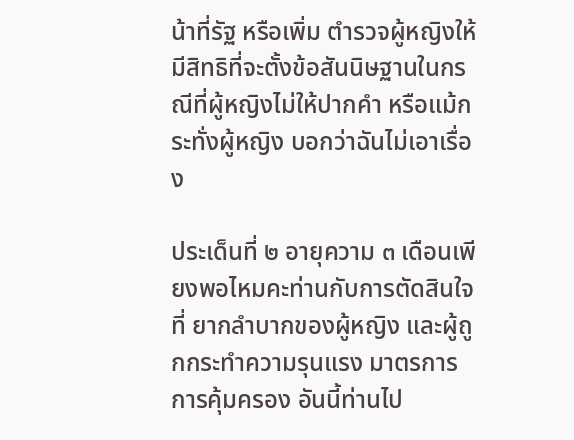น้าที่รัฐ หรือเพิ่ม ตำรวจผู้หญิงให้มีสิทธิที่จะตั้งข้อสันนิษฐานในกรณีที่ผู้หญิงไม่ให้ปากคำ หรือแม้กระทั่งผู้หญิง บอกว่าฉันไม่เอาเรื่อง

ประเด็นที่ ๒ อายุความ ๓ เดือนเพียงพอไหมคะท่านกับการตัดสินใจที่ ยากลำบากของผู้หญิง และผู้ถูกกระทำความรุนแรง มาตรการการคุ้มครอง อันนี้ท่านไป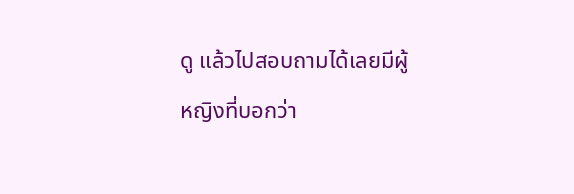ดู แล้วไปสอบถามได้เลยมีผู้หญิงที่บอกว่า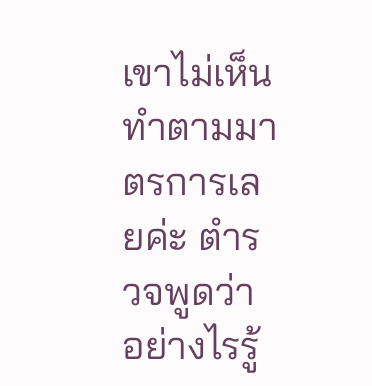เขาไม่เห็นทำตามมาตรการเลยค่ะ ตำรวจพูดว่า อย่างไรรู้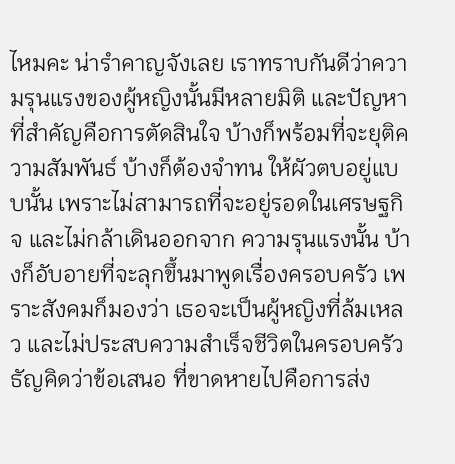ไหมคะ น่ารำคาญจังเลย เราทราบกันดีว่าความรุนแรงของผู้หญิงนั้นมีหลายมิติ และปัญหาที่สำคัญคือการตัดสินใจ บ้างก็พร้อมที่จะยุติความสัมพันธ์ บ้างก็ต้องจำทน ให้ผัวตบอยู่แบบนั้น เพราะไม่สามารถที่จะอยู่รอดในเศรษฐกิจ และไม่กล้าเดินออกจาก ความรุนแรงนั้น บ้างก็อับอายที่จะลุกขึ้นมาพูดเรื่องครอบครัว เพราะสังคมก็มองว่า เธอจะเป็นผู้หญิงที่ล้มเหลว และไม่ประสบความสำเร็จชีวิตในครอบครัว ธัญคิดว่าข้อเสนอ ที่ขาดหายไปคือการส่ง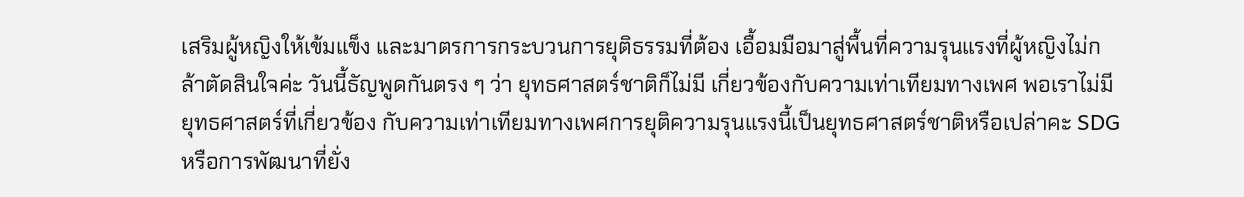เสริมผู้หญิงให้เข้มแข็ง และมาตรการกระบวนการยุติธรรมที่ต้อง เอื้อมมือมาสู่พื้นที่ความรุนแรงที่ผู้หญิงไม่กล้าตัดสินใจค่ะ วันนี้ธัญพูดกันตรง ๆ ว่า ยุทธศาสตร์ชาติก็ไม่มี เกี่ยวข้องกับความเท่าเทียมทางเพศ พอเราไม่มียุทธศาสตร์ที่เกี่ยวข้อง กับความเท่าเทียมทางเพศการยุติความรุนแรงนี้เป็นยุทธศาสตร์ชาติหรือเปล่าคะ SDG หรือการพัฒนาที่ยั่ง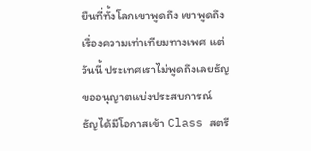ยืนที่ทั้งโลกเขาพูดถึง เขาพูดถึงเรื่องความเท่าเทียมทางเพศ แต่วันนี้ ประเทศเราไม่พูดถึงเลยธัญขออนุญาตแบ่งประสบการณ์ ธัญได้มีโอกาสเข้า Class สตรี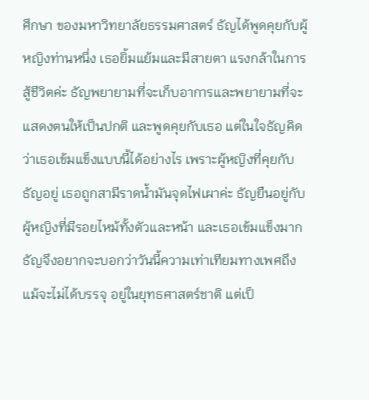ศึกษา ของมหาวิทยาลัยธรรมศาสตร์ ธัญได้พูดคุยกับผู้หญิงท่านหนึ่ง เธอยิ้มแย้มและมีสายตา แรงกล้าในการสู้ชีวิตค่ะ ธัญพยายามที่จะเก็บอาการและพยายามที่จะแสดงตนให้เป็นปกติ และพูดคุยกับเธอ แต่ในใจธัญคิดว่าเธอเข้มแข็งแบบนี้ได้อย่างไร เพราะผู้หญิงที่คุยกับธัญอยู่ เธอถูกสามีราดน้ำมันจุดไฟเผาค่ะ ธัญยืนอยู่กับผู้หญิงที่มีรอยไหม้ทั้งตัวและหน้า และเธอเข้มแข็งมาก ธัญจึงอยากจะบอกว่าวันนี้ความเท่าเทียมทางเพศถึงแม้จะไม่ได้บรรจุ อยู่ในยุทธศาสตร์ชาติ แต่เป็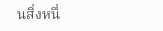นสิ่งหนึ่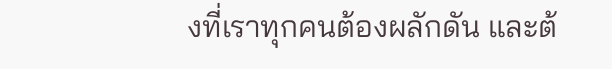งที่เราทุกคนต้องผลักดัน และต้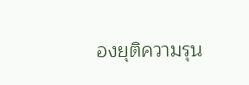องยุติความรุน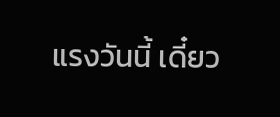แรงวันนี้ เดี๋ยว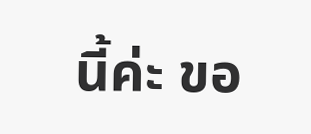นี้ค่ะ ขอ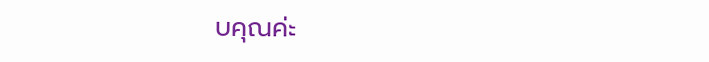บคุณค่ะ